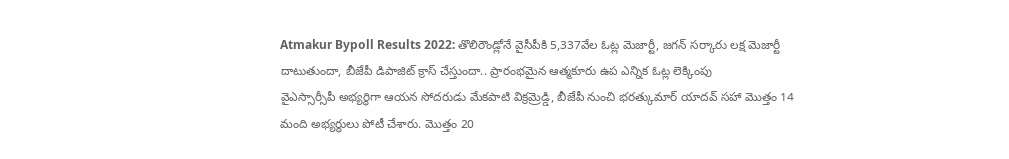Atmakur Bypoll Results 2022: తొలిరౌండ్లోనే వైసీపీకి 5,337వేల ఓట్ల మెజార్టీ, జగన్ సర్కారు లక్ష మెజార్టీ దాటుతుందా, బీజేపీ డిపాజిట్ క్రాస్ చేస్తుందా.. ప్రారంభమైన ఆత్మకూరు ఉప ఎన్నిక ఓట్ల లెక్కింపు
వైఎస్సార్సీపీ అభ్యర్థిగా ఆయన సోదరుడు మేకపాటి విక్రమ్రెడ్డి, బీజేపీ నుంచి భరత్కుమార్ యాదవ్ సహా మొత్తం 14 మంది అభ్యర్థులు పోటీ చేశారు. మొత్తం 20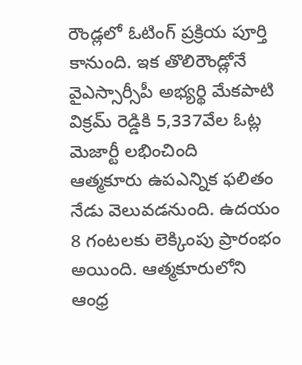రౌండ్లలో ఓటింగ్ ప్రక్రియ పూర్తి కానుంది. ఇక తొలిరౌండ్లోనే వైఎస్సార్సీపీ అభ్యర్థి మేకపాటి విక్రమ్ రెడ్డికి 5,337వేల ఓట్ల మెజార్టీ లభించింది
ఆత్మకూరు ఉపఎన్నిక ఫలితం నేడు వెలువడనుంది. ఉదయం 8 గంటలకు లెక్కింపు ప్రారంభం అయింది. ఆత్మకూరులోని ఆంధ్ర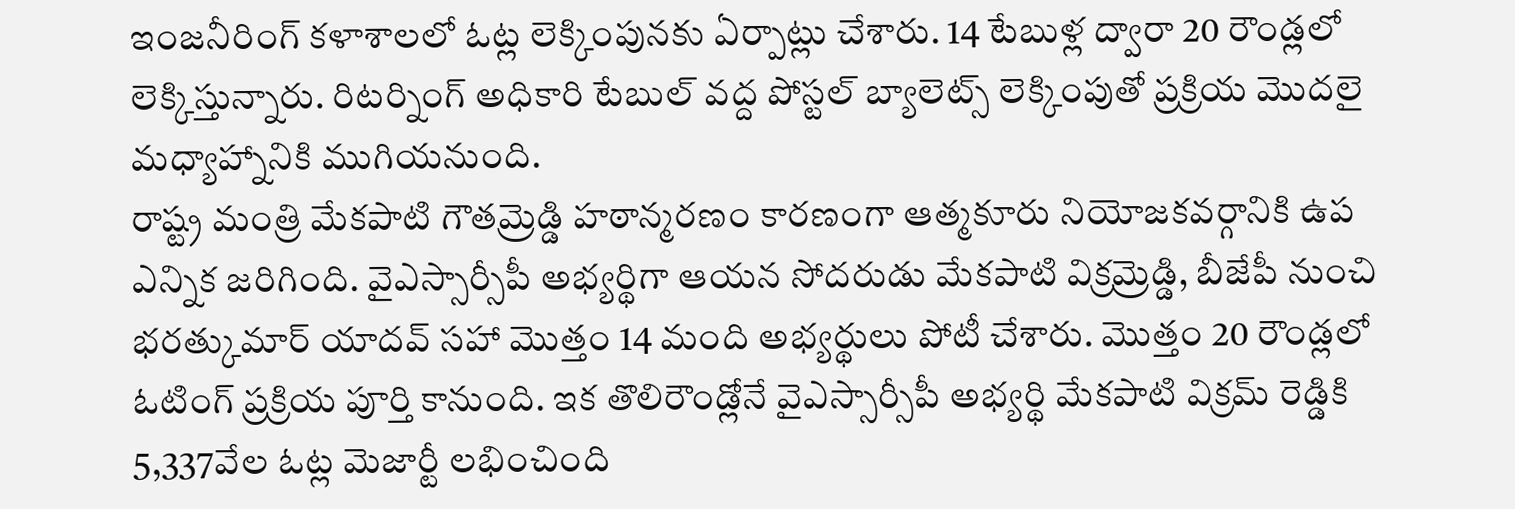ఇంజనీరింగ్ కళాశాలలో ఓట్ల లెక్కింపునకు ఏర్పాట్లు చేశారు. 14 టేబుళ్ల ద్వారా 20 రౌండ్లలో లెక్కిస్తున్నారు. రిటర్నింగ్ అధికారి టేబుల్ వద్ద పోస్టల్ బ్యాలెట్స్ లెక్కింపుతో ప్రక్రియ మొదలై మధ్యాహ్నానికి ముగియనుంది.
రాష్ట్ర మంత్రి మేకపాటి గౌతమ్రెడ్డి హఠాన్మరణం కారణంగా ఆత్మకూరు నియోజకవర్గానికి ఉప ఎన్నిక జరిగింది. వైఎస్సార్సీపీ అభ్యర్థిగా ఆయన సోదరుడు మేకపాటి విక్రమ్రెడ్డి, బీజేపీ నుంచి భరత్కుమార్ యాదవ్ సహా మొత్తం 14 మంది అభ్యర్థులు పోటీ చేశారు. మొత్తం 20 రౌండ్లలో ఓటింగ్ ప్రక్రియ పూర్తి కానుంది. ఇక తొలిరౌండ్లోనే వైఎస్సార్సీపీ అభ్యర్థి మేకపాటి విక్రమ్ రెడ్డికి 5,337వేల ఓట్ల మెజార్టీ లభించింది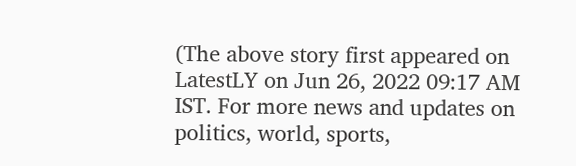(The above story first appeared on LatestLY on Jun 26, 2022 09:17 AM IST. For more news and updates on politics, world, sports,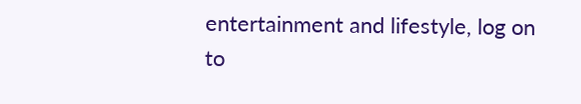entertainment and lifestyle, log on to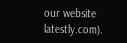our website latestly.com).